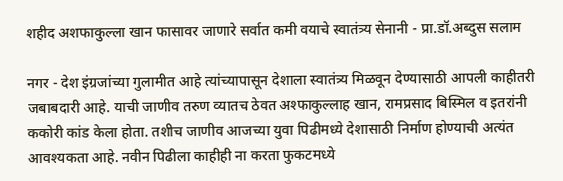शहीद अशफाकुल्ला खान फासावर जाणारे सर्वात कमी वयाचे स्वातंत्र्य सेनानी - प्रा.डॉ.अब्दुस सलाम

नगर - देश इंग्रजांच्या गुलामीत आहे त्यांच्यापासून देशाला स्वातंत्र्य मिळवून देण्यासाठी आपली काहीतरी जबाबदारी आहे. याची जाणीव तरुण व्यातच ठेवत अश्फाकुल्लाह खान, रामप्रसाद बिस्मिल व इतरांनी ककोरी कांड केला होता. तशीच जाणीव आजच्या युवा पिढीमध्ये देशासाठी निर्माण होण्याची अत्यंत आवश्यकता आहे. नवीन पिढीला काहीही ना करता फुकटमध्ये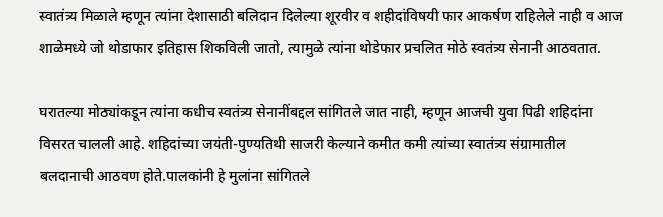स्वातंत्र्य मिळाले म्हणून त्यांना देशासाठी बलिदान दिलेल्या शूरवीर व शहीदांविषयी फार आकर्षण राहिलेले नाही व आज शाळेमध्ये जो थोडाफार इतिहास शिकविली जातो, त्यामुळे त्यांना थोडेफार प्रचलित मोठे स्वतंत्र्य सेनानी आठवतात.

घरातल्या मोठ्यांकडून त्यांना कधीच स्वतंत्र्य सेनानींबद्दल सांगितले जात नाही, म्हणून आजची युवा पिढी शहिदांना विसरत चालली आहे. शहिदांच्या जयंती-पुण्यतिथी साजरी केल्याने कमीत कमी त्यांच्या स्वातंत्र्य संग्रामातील बलदानाची आठवण होते.पालकांनी हे मुलांना सांगितले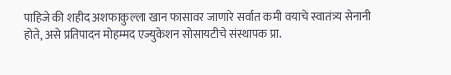पाहिजे की शहीद अशफाकुल्ला खान फासावर जाणारे सर्वात कमी वयाचे स्वातंत्र्य सेनानी होते, असे प्रतिपादन मोहम्मद एज्युकेशन सोसायटीचे संस्थापक प्रा.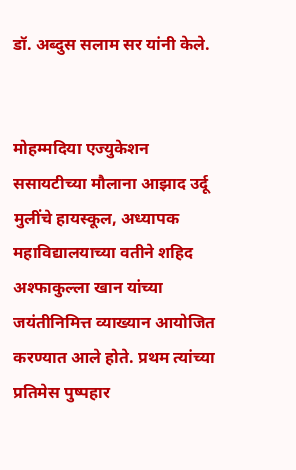डॉ. अब्दुस सलाम सर यांनी केले.


मोहम्मदिया एज्युकेशन ससायटीच्या मौलाना आझाद उर्दू मुलींचे हायस्कूल, अध्यापक महाविद्यालयाच्या वतीने शहिद अश्फाकुल्ला खान यांच्या जयंतीनिमित्त व्याख्यान आयोजित करण्यात आले होते. प्रथम त्यांच्या प्रतिमेस पुष्पहार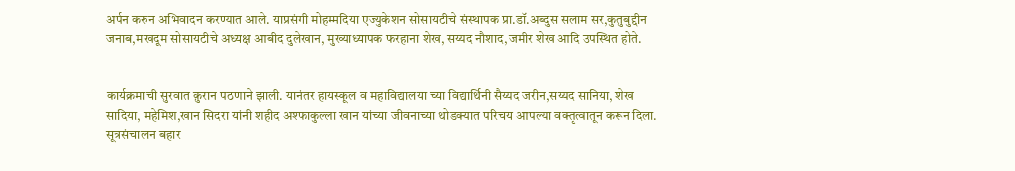अर्पन करुन अभिवादन करण्यात आले. याप्रसंगी मोहम्मदिया एज्युकेशन सोसायटीचे संस्थापक प्रा.डॉ.अब्दुस सलाम सर,कुतुबुद्दीन जनाब,मखदूम सोसायटीचे अध्यक्ष आबीद दुलेखान, मुख्याध्यापक फरहाना शेख, सय्यद नौशाद,जमीर शेख आदि उपस्थित होते.


कार्यक्रमाची सुरवात क़ुरान पठणाने झाली. यानंतर हायस्कूल व महाविद्यालया च्या विद्यार्थिनी सैय्यद जरीन,सय्यद सानिया, शेख सादिया, महेमिश,खान सिदरा यांनी शहीद अश्फाकुल्ला खान यांच्या जीवनाच्या थोडक्यात परिचय आपल्या वक्तृत्वातून करून दिला. सूत्रसंचालन बहार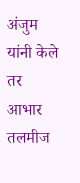अंजुम यांनी केले तर आभार तलमीज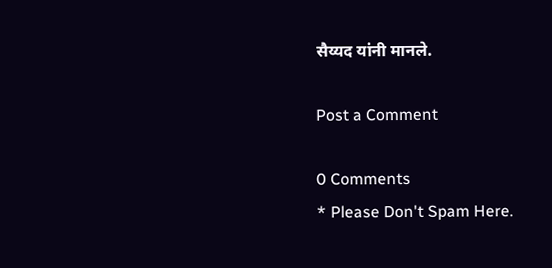सैय्यद यांनी मानले.

Post a Comment

0 Comments
* Please Don't Spam Here.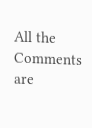All the Comments are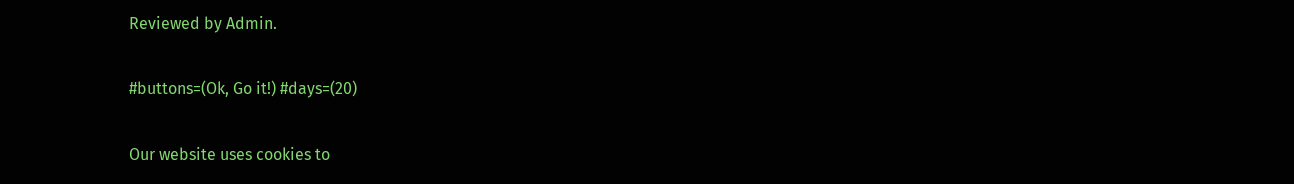Reviewed by Admin.

#buttons=(Ok, Go it!) #days=(20)

Our website uses cookies to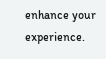enhance your experience.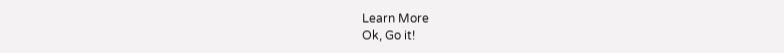Learn More
Ok, Go it!